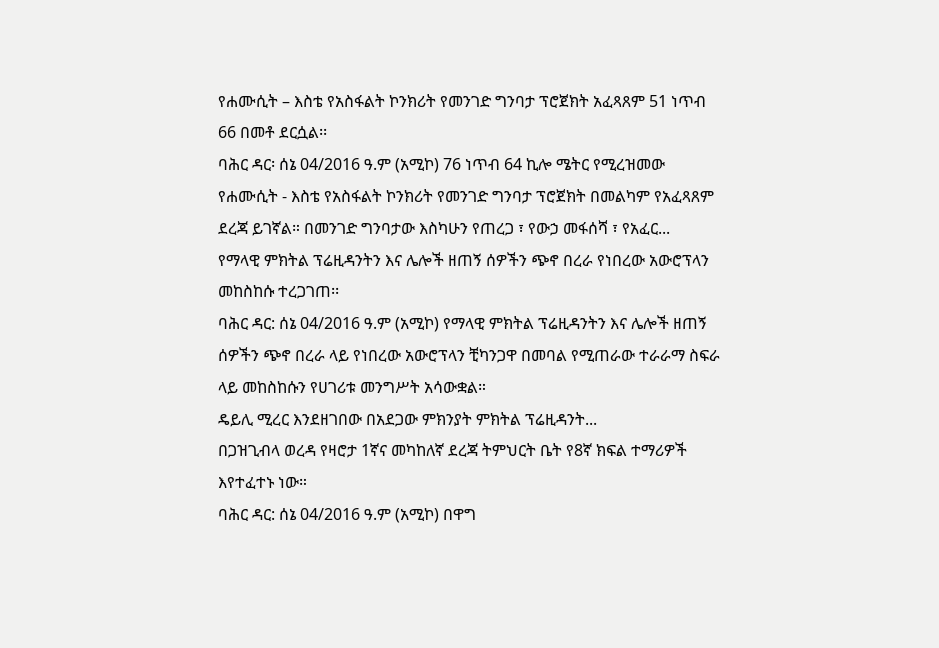የሐሙሲት – እስቴ የአስፋልት ኮንክሪት የመንገድ ግንባታ ፕሮጀክት አፈጻጸም 51 ነጥብ 66 በመቶ ደርሷል፡፡
ባሕር ዳር፡ ሰኔ 04/2016 ዓ.ም (አሚኮ) 76 ነጥብ 64 ኪሎ ሜትር የሚረዝመው የሐሙሲት - እስቴ የአስፋልት ኮንክሪት የመንገድ ግንባታ ፕሮጀክት በመልካም የአፈጻጸም ደረጃ ይገኛል። በመንገድ ግንባታው እስካሁን የጠረጋ ፣ የውኃ መፋሰሻ ፣ የአፈር...
የማላዊ ምክትል ፕሬዚዳንትን እና ሌሎች ዘጠኝ ሰዎችን ጭኖ በረራ የነበረው አውሮፕላን መከስከሱ ተረጋገጠ፡፡
ባሕር ዳር: ሰኔ 04/2016 ዓ.ም (አሚኮ) የማላዊ ምክትል ፕሬዚዳንትን እና ሌሎች ዘጠኝ ሰዎችን ጭኖ በረራ ላይ የነበረው አውሮፕላን ቺካንጋዋ በመባል የሚጠራው ተራራማ ስፍራ ላይ መከስከሱን የሀገሪቱ መንግሥት አሳውቋል።
ዴይሊ ሚረር እንደዘገበው በአደጋው ምክንያት ምክትል ፕሬዚዳንት...
በጋዝጊብላ ወረዳ የዛሮታ 1ኛና መካከለኛ ደረጃ ትምህርት ቤት የ8ኛ ክፍል ተማሪዎች እየተፈተኑ ነው።
ባሕር ዳር: ሰኔ 04/2016 ዓ.ም (አሚኮ) በዋግ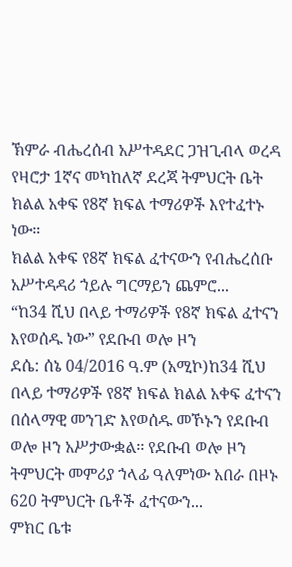ኽምራ ብሔረሰብ አሥተዳደር ጋዝጊብላ ወረዳ የዛሮታ 1ኛና መካከለኛ ደረጃ ትምህርት ቤት ክልል አቀፍ የ8ኛ ክፍል ተማሪዎች እየተፈተኑ ነው።
ክልል አቀፍ የ8ኛ ክፍል ፈተናውን የብሔረሰቡ አሥተዳዳሪ ኀይሉ ግርማይን ጨምሮ...
“ከ34 ሺህ በላይ ተማሪዎች የ8ኛ ክፍል ፈተናን እየወሰዱ ነው” የደቡብ ወሎ ዞን
ደሴ: ሰኔ 04/2016 ዓ.ም (አሚኮ)ከ34 ሺህ በላይ ተማሪዎች የ8ኛ ክፍል ክልል አቀፍ ፈተናን በሰላማዊ መንገድ እየወሰዱ መኾኑን የደቡብ ወሎ ዞን አሥታውቋል፡፡ የደቡብ ወሎ ዞን ትምህርት መምሪያ ኀላፊ ዓለምነው አበራ በዞኑ 620 ትምህርት ቤቶች ፈተናውን...
ምክር ቤቱ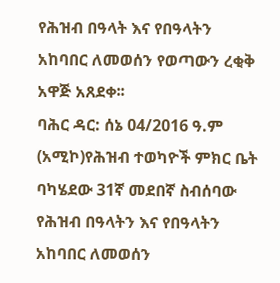የሕዝብ በዓላት እና የበዓላትን አከባበር ለመወሰን የወጣውን ረቂቅ አዋጅ አጸደቀ፡፡
ባሕር ዳር: ሰኔ 04/2016 ዓ.ም (አሚኮ)የሕዝብ ተወካዮች ምክር ቤት ባካሄደው 31ኛ መደበኛ ስብሰባው የሕዝብ በዓላትን እና የበዓላትን አከባበር ለመወሰን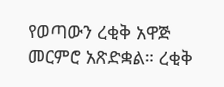የወጣውን ረቂቅ አዋጅ መርምሮ አጽድቋል። ረቂቅ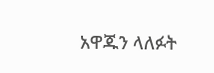አዋጁን ላለፉት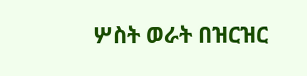ሦስት ወራት በዝርዝር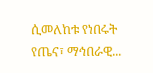ሲመለከቱ የነበሩት የጤና፣ ማኅበራዊ...